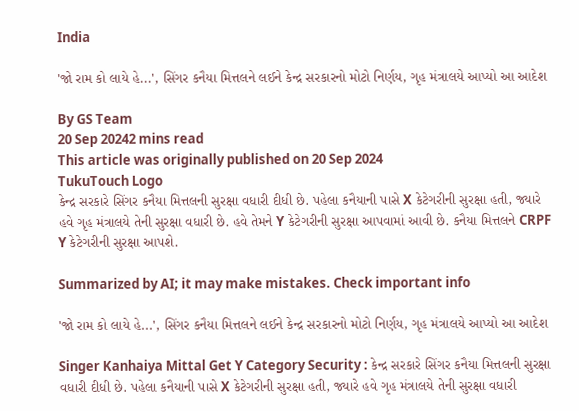India

'જો રામ કો લાયે હે...', સિંગર કનૈયા મિત્તલને લઈને કેન્દ્ર સરકારનો મોટો નિર્ણય, ગૃહ મંત્રાલયે આપ્યો આ આદેશ

By GS Team
20 Sep 20242 mins read
This article was originally published on 20 Sep 2024
TukuTouch Logo
કેન્દ્ર સરકારે સિંગર કનૈયા મિત્તલની સુરક્ષા વધારી દીધી છે. પહેલા કનૈયાની પાસે X કેટેગરીની સુરક્ષા હતી, જ્યારે હવે ગૃહ મંત્રાલયે તેની સુરક્ષા વધારી છે. હવે તેમને Y કેટેગરીની સુરક્ષા આપવામાં આવી છે. કનૈયા મિત્તલને CRPF Y કેટેગરીની સુરક્ષા આપશે.

Summarized by AI; it may make mistakes. Check important info

'જો રામ કો લાયે હે...', સિંગર કનૈયા મિત્તલને લઈને કેન્દ્ર સરકારનો મોટો નિર્ણય, ગૃહ મંત્રાલયે આપ્યો આ આદેશ

Singer Kanhaiya Mittal Get Y Category Security : કેન્દ્ર સરકારે સિંગર કનૈયા મિત્તલની સુરક્ષા વધારી દીધી છે. પહેલા કનૈયાની પાસે X કેટેગરીની સુરક્ષા હતી, જ્યારે હવે ગૃહ મંત્રાલયે તેની સુરક્ષા વધારી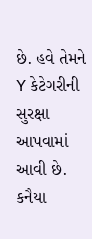છે. હવે તેમને Y કેટેગરીની સુરક્ષા આપવામાં આવી છે. કનૈયા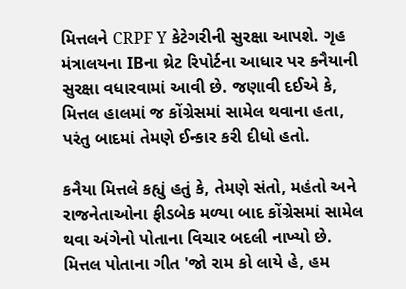મિત્તલને CRPF Y કેટેગરીની સુરક્ષા આપશે. ગૃહ મંત્રાલયના IBના થ્રેટ રિપોર્ટના આધાર પર કનૈયાની સુરક્ષા વધારવામાં આવી છે. જણાવી દઈએ કે, મિત્તલ હાલમાં જ કોંગ્રેસમાં સામેલ થવાના હતા, પરંતુ બાદમાં તેમણે ઈન્કાર કરી દીધો હતો.

કનૈયા મિત્તલે કહ્યું હતું કે, તેમણે સંતો, મહંતો અને રાજનેતાઓના ફીડબેક મળ્યા બાદ કોંગ્રેસમાં સામેલ થવા અંગેનો પોતાના વિચાર બદલી નાખ્યો છે. મિત્તલ પોતાના ગીત 'જો રામ કો લાયે હે, હમ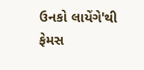ઉનકો લાયેંગે'થી ફેમસ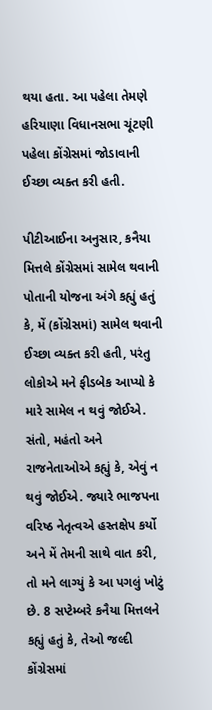થયા હતા. આ પહેલા તેમણે હરિયાણા વિધાનસભા ચૂંટણી પહેલા કોંગ્રેસમાં જોડાવાની ઈચ્છા વ્યક્ત કરી હતી.

પીટીઆઈના અનુસાર, કનૈયા મિત્તલે કોંગ્રેસમાં સામેલ થવાની પોતાની યોજના અંગે કહ્યું હતું કે, મેં (કોંગ્રેસમાં) સામેલ થવાની ઈચ્છા વ્યક્ત કરી હતી, પરંતુ લોકોએ મને ફીડબેક આપ્યો કે મારે સામેલ ન થવું જોઈએ. સંતો, મહંતો અને રાજનેતાઓએ કહ્યું કે, એવું ન થવું જોઈએ. જ્યારે ભાજપના વરિષ્ઠ નેતૃત્વએ હસ્તક્ષેપ કર્યો અને મેં તેમની સાથે વાત કરી, તો મને લાગ્યું કે આ પગલું ખોટું છે. 8 સપ્ટેમ્બરે કનૈયા મિત્તલને કહ્યું હતું કે, તેઓ જલ્દી કોંગ્રેસમાં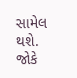સામેલ થશે. જોકે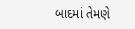બાદમાં તેમણે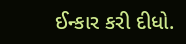ઈન્કાર કરી દીધો.